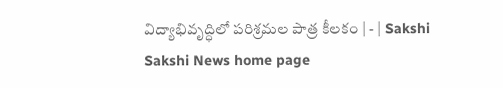విద్యాభివృద్ధిలో పరిశ్రమల పాత్ర కీలకం | - | Sakshi
Sakshi News home page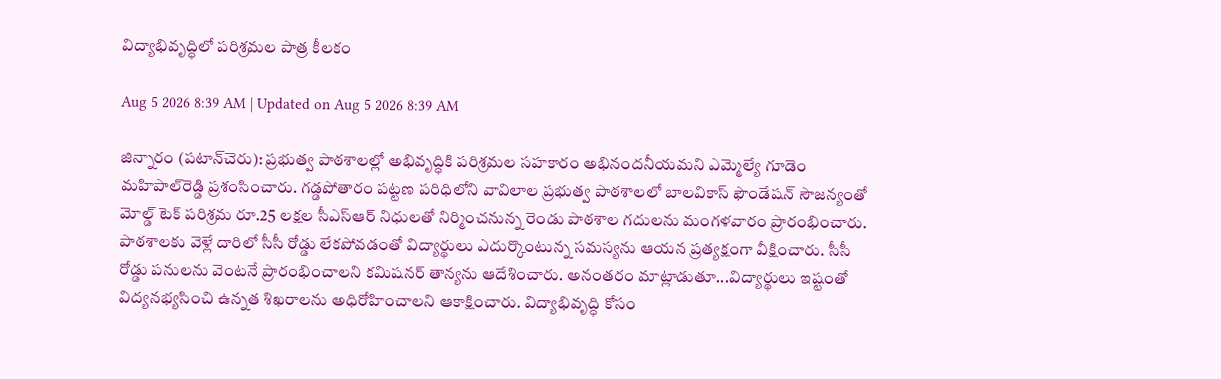విద్యాభివృద్ధిలో పరిశ్రమల పాత్ర కీలకం

Aug 5 2026 8:39 AM | Updated on Aug 5 2026 8:39 AM

జిన్నారం (పటాన్‌చెరు): ప్రభుత్వ పాఠశాలల్లో అభివృద్ధికి పరిశ్రమల సహకారం అభినందనీయమని ఎమ్మెల్యే గూడెం మహిపాల్‌రెడ్డి ప్రశంసించారు. గడ్డపోతారం పట్టణ పరిధిలోని వావిలాల ప్రభుత్వ పాఠశాలలో బాలవికాస్‌ ఫౌండేషన్‌ సౌజన్యంతో మోల్డ్‌ టెక్‌ పరిశ్రమ రూ.25 లక్షల సీఎస్‌ఆర్‌ నిధులతో నిర్మించనున్న రెండు పాఠశాల గదులను మంగళవారం ప్రారంభించారు. పాఠశాలకు వెళ్లే దారిలో సీసీ రోడ్డు లేకపోవడంతో విద్యార్థులు ఎదుర్కొంటున్న సమస్యను ఆయన ప్రత్యక్షంగా వీక్షించారు. సీసీ రోడ్డు పనులను వెంటనే ప్రారంభించాలని కమిషనర్‌ తాన్యను ఆదేశించారు. అనంతరం మాట్లాడుతూ...విద్యార్థులు ఇష్టంతో విద్యనభ్యసించి ఉన్నత శిఖరాలను అధిరోహించాలని ఆకాక్షించారు. విద్యాభివృద్ధి కోసం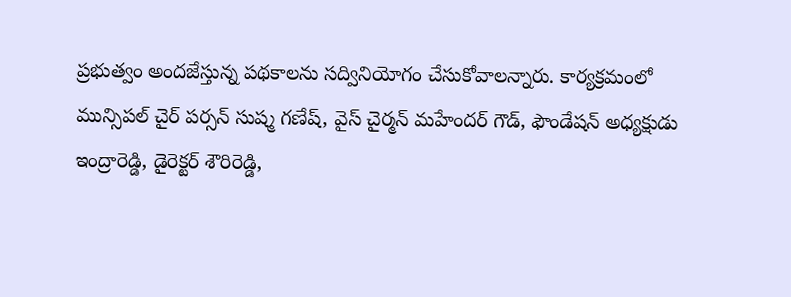ప్రభుత్వం అందజేస్తున్న పథకాలను సద్వినియోగం చేసుకోవాలన్నారు. కార్యక్రమంలో మున్సిపల్‌ చైర్‌ పర్సన్‌ సుష్మ గణేష్‌, వైస్‌ చైర్మన్‌ మహేందర్‌ గౌడ్‌, ఫౌండేషన్‌ అధ్యక్షుడు ఇంద్రారెడ్డి, డైరెక్టర్‌ శౌరిరెడ్డి,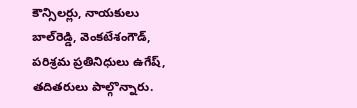కౌన్సిలర్లు, నాయకులు బాల్‌రెడ్డి, వెంకటేశంగౌడ్‌, పరిశ్రమ ప్రతినిధులు ఉగేష్‌, తదితరులు పాల్గొన్నారు.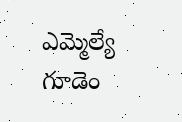ఎమ్మెల్యే గూడెం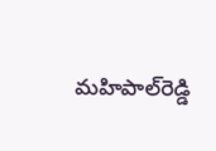మహిపాల్‌రెడ్డి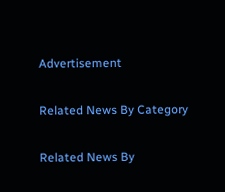Advertisement

Related News By Category

Related News By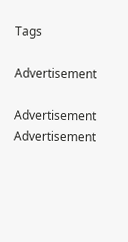Tags

Advertisement

Advertisement
Advertisement